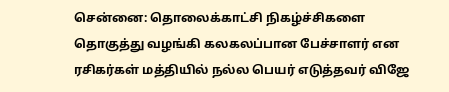சென்னை: தொலைக்காட்சி நிகழ்ச்சிகளை தொகுத்து வழங்கி கலகலப்பான பேச்சாளர் என ரசிகர்கள் மத்தியில் நல்ல பெயர் எடுத்தவர் விஜே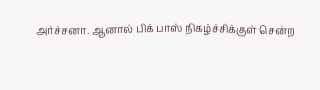அர்ச்சனா. ஆனால் பிக் பாஸ் நிகழ்ச்சிக்குள் சென்ற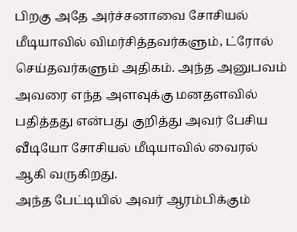பிறகு அதே அர்ச்சனாவை சோசியல் மீடியாவில் விமர்சித்தவர்களும், ட்ரோல் செய்தவர்களும் அதிகம். அந்த அனுபவம் அவரை எந்த அளவுக்கு மனதளவில் பதித்தது என்பது குறித்து அவர் பேசிய வீடியோ சோசியல் மீடியாவில் வைரல் ஆகி வருகிறது.
அந்த பேட்டியில் அவர் ஆரம்பிக்கும்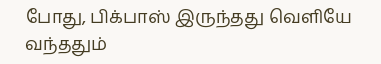போது, பிக்பாஸ் இருந்தது வெளியே வந்ததும்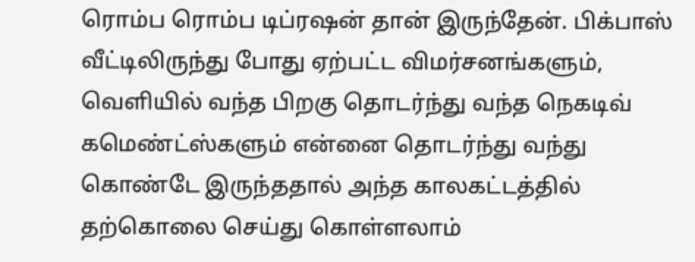ரொம்ப ரொம்ப டிப்ரஷன் தான் இருந்தேன். பிக்பாஸ் வீட்டிலிருந்து போது ஏற்பட்ட விமர்சனங்களும், வெளியில் வந்த பிறகு தொடர்ந்து வந்த நெகடிவ் கமெண்ட்ஸ்களும் என்னை தொடர்ந்து வந்து கொண்டே இருந்ததால் அந்த காலகட்டத்தில் தற்கொலை செய்து கொள்ளலாம்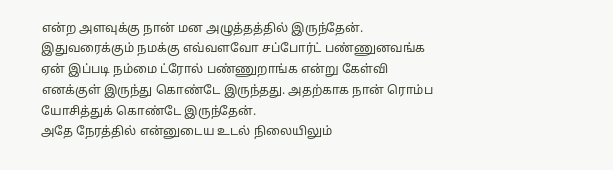என்ற அளவுக்கு நான் மன அழுத்தத்தில் இருந்தேன். இதுவரைக்கும் நமக்கு எவ்வளவோ சப்போர்ட் பண்ணுனவங்க ஏன் இப்படி நம்மை ட்ரோல் பண்ணுறாங்க என்று கேள்வி எனக்குள் இருந்து கொண்டே இருந்தது. அதற்காக நான் ரொம்ப யோசித்துக் கொண்டே இருந்தேன்.
அதே நேரத்தில் என்னுடைய உடல் நிலையிலும்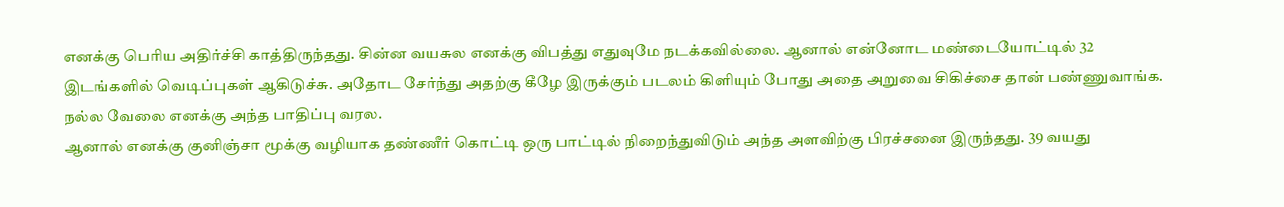எனக்கு பெரிய அதிர்ச்சி காத்திருந்தது. சின்ன வயசுல எனக்கு விபத்து எதுவுமே நடக்கவில்லை. ஆனால் என்னோட மண்டையோட்டில் 32 இடங்களில் வெடிப்புகள் ஆகிடுச்சு. அதோட சேர்ந்து அதற்கு கீழே இருக்கும் படலம் கிளியும் போது அதை அறுவை சிகிச்சை தான் பண்ணுவாங்க. நல்ல வேலை எனக்கு அந்த பாதிப்பு வரல.
ஆனால் எனக்கு குனிஞ்சா மூக்கு வழியாக தண்ணீர் கொட்டி ஒரு பாட்டில் நிறைந்துவிடும் அந்த அளவிற்கு பிரச்சனை இருந்தது. 39 வயது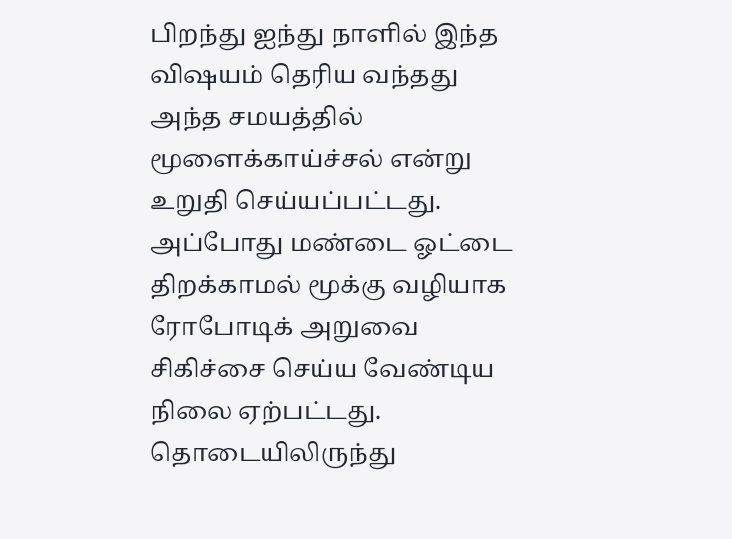பிறந்து ஐந்து நாளில் இந்த விஷயம் தெரிய வந்தது அந்த சமயத்தில் மூளைக்காய்ச்சல் என்று உறுதி செய்யப்பட்டது. அப்போது மண்டை ஓட்டை திறக்காமல் மூக்கு வழியாக ரோபோடிக் அறுவை சிகிச்சை செய்ய வேண்டிய நிலை ஏற்பட்டது. தொடையிலிருந்து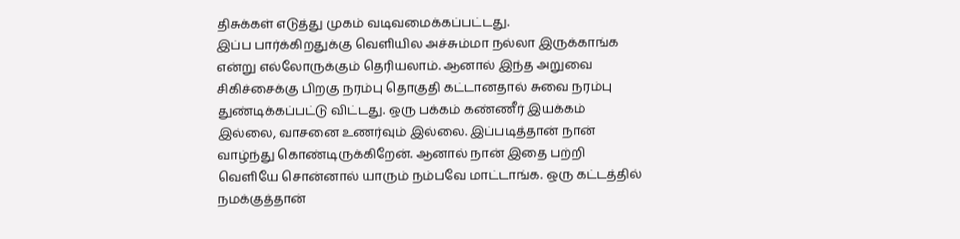திசுக்கள் எடுத்து முகம் வடிவமைக்கப்பட்டது.
இப்ப பார்க்கிறதுக்கு வெளியில அச்சும்மா நல்லா இருக்காங்க என்று எல்லோருக்கும் தெரியலாம். ஆனால் இந்த அறுவை சிகிச்சைக்கு பிறகு நரம்பு தொகுதி கட்டானதால் சுவை நரம்பு துண்டிக்கப்பட்டு விட்டது. ஒரு பக்கம் கண்ணீர் இயக்கம் இல்லை, வாசனை உணர்வும் இல்லை. இப்படித்தான் நான் வாழ்ந்து கொண்டிருக்கிறேன். ஆனால் நான் இதை பற்றி வெளியே சொன்னால் யாரும் நம்பவே மாட்டாங்க. ஒரு கட்டத்தில் நமக்குத்தான்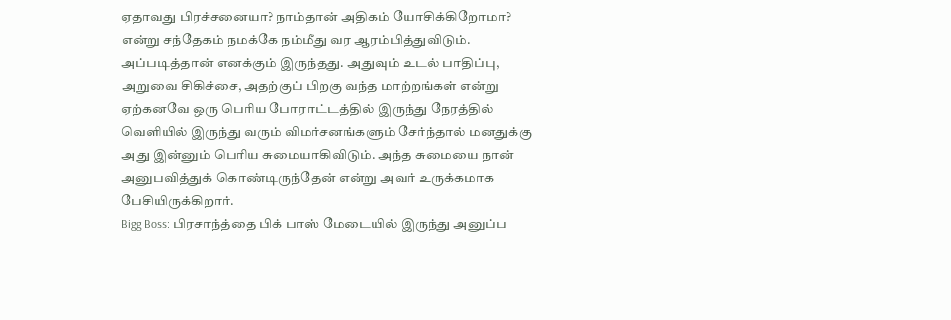ஏதாவது பிரச்சனையா? நாம்தான் அதிகம் யோசிக்கிறோமா? என்று சந்தேகம் நமக்கே நம்மீது வர ஆரம்பித்துவிடும்.
அப்படித்தான் எனக்கும் இருந்தது. அதுவும் உடல் பாதிப்பு, அறுவை சிகிச்சை, அதற்குப் பிறகு வந்த மாற்றங்கள் என்று ஏற்கனவே ஒரு பெரிய போராட்டத்தில் இருந்து நேரத்தில் வெளியில் இருந்து வரும் விமர்சனங்களும் சேர்ந்தால் மனதுக்கு அது இன்னும் பெரிய சுமையாகிவிடும். அந்த சுமையை நான் அனுபவித்துக் கொண்டிருந்தேன் என்று அவர் உருக்கமாக பேசியிருக்கிறார்.
Bigg Boss: பிரசாந்த்தை பிக் பாஸ் மேடையில் இருந்து அனுப்ப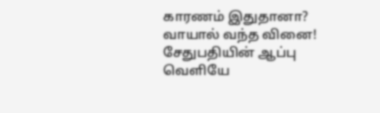காரணம் இதுதானா? வாயால் வந்த வினை! சேதுபதியின் ஆப்பு
வெளியே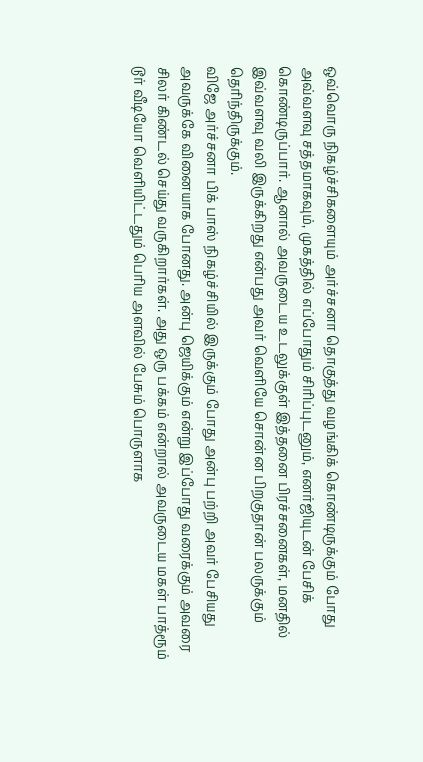ஒவ்வொரு நிகழ்ச்சிகளையும் அர்ச்சனா தொகுத்து வழங்கிக் கொண்டிருக்கும் போது அவ்வளவு சத்தமாகவும், முகத்தில் எப்போதும் சிரிப்புடனும், எனர்ஜியுடன் பேசிக் கொண்டிருப்பார். ஆனால் அவருடைய உடலுக்குள் இத்தனை பிரச்சனைகள், மனதில் இவ்வளவு வலி இருக்கிறது என்பது அவர் வெளியே சொன்ன பிறகுதான் பலருக்கும் தெரிந்திருக்கும்.
விஜே அர்ச்சனா பிக் பாஸ் நிகழ்ச்சியில் இருக்கும் போது அன்பு பற்றி அவர் பேசியது அவருக்கே வினையாக போனது. அன்பு ஜெயிக்கும் என்று இப்போது வரைக்கும் அவரை சிலர் கிண்டல் செய்து வருகிறார்கள். அது ஒரு பக்கம் என்றால் அவருடைய மகள் பாத்ரூம் டூர் வீடியோ வெளியிட்டதும் பெரிய அளவில் பேசும் பொருளாக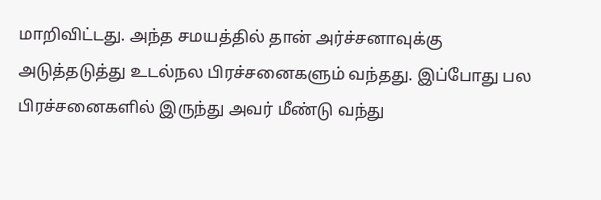மாறிவிட்டது. அந்த சமயத்தில் தான் அர்ச்சனாவுக்கு அடுத்தடுத்து உடல்நல பிரச்சனைகளும் வந்தது. இப்போது பல பிரச்சனைகளில் இருந்து அவர் மீண்டு வந்து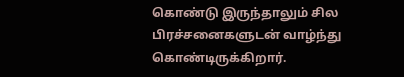கொண்டு இருந்தாலும் சில பிரச்சனைகளுடன் வாழ்ந்து கொண்டிருக்கிறார்.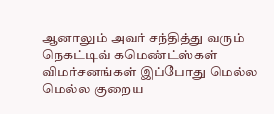ஆனாலும் அவர் சந்தித்து வரும் நெகட்டிவ் கமெண்ட்ஸ்கள் விமர்சனங்கள் இப்போது மெல்ல மெல்ல குறைய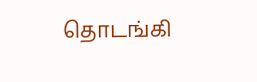தொடங்கி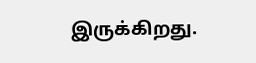இருக்கிறது.